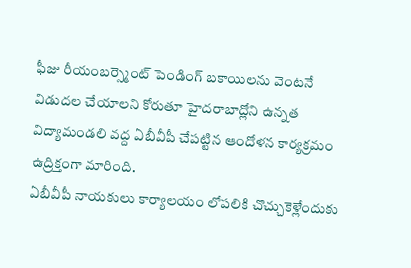ఫీజు రీయంబర్స్మెంట్ పెండింగ్ బకాయిలను వెంటనే విడుదల చేయాలని కోరుతూ హైదరాబాద్లోని ఉన్నత విద్యామండలి వద్ద ఏబీవీపీ చేపట్టిన ఆందోళన కార్యక్రమం ఉద్రిక్తంగా మారింది.
ఏబీవీపీ నాయకులు కార్యాలయం లోపలికి చొచ్చుకెళ్లేందుకు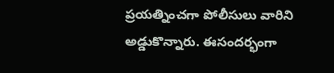ప్రయత్నించగా పోలీసులు వారిని అడ్డుకొన్నారు. ఈసందర్భంగా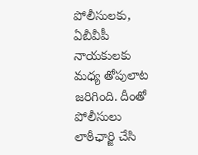పోలీసులకు, ఏబీవీపీ నాయకులకు మధ్య తోపులాట జరిగింది. దీంతో పోలీసులు లాఠీఛార్జి చేసి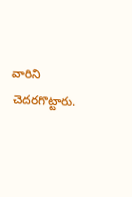వారిని చెదరగొట్టారు.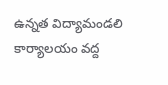ఉన్నత విద్యామండలి కార్యాలయం వద్ద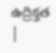ఉద్రిక్తత |